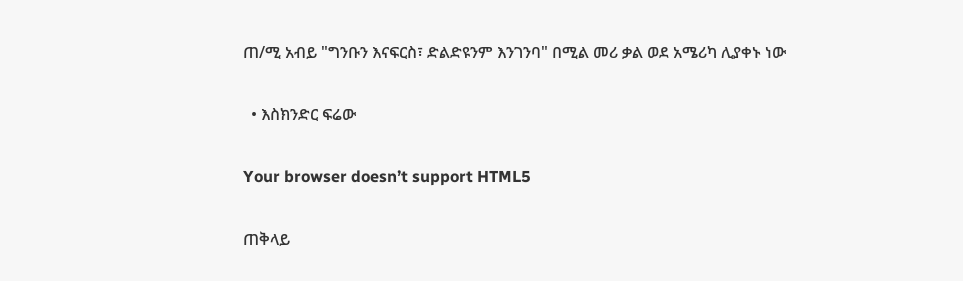ጠ/ሚ አብይ "ግንቡን እናፍርስ፣ ድልድዩንም እንገንባ" በሚል መሪ ቃል ወደ አሜሪካ ሊያቀኑ ነው

  • እስክንድር ፍሬው

Your browser doesn’t support HTML5

ጠቅላይ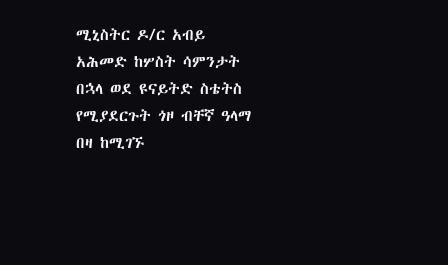ሚኒስትር ዶ/ር አብይ አሕመድ ከሦስት ሳምንታት በኋላ ወደ ዩናይትድ ስቴትስ የሚያደርጉት ጎዞ ብቸኛ ዓላማ በዛ ከሚገኙ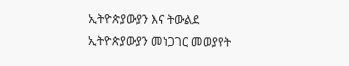ኢትዮጵያውያን እና ትውልደ ኢትዮጵያውያን መነጋገር መወያየት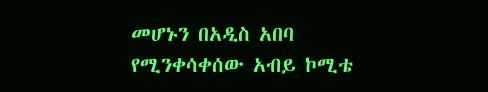መሆኑን በአዲስ አበባ የሚንቀሳቀሰው አብይ ኮሚቴ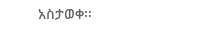አስታወቀ፡፡